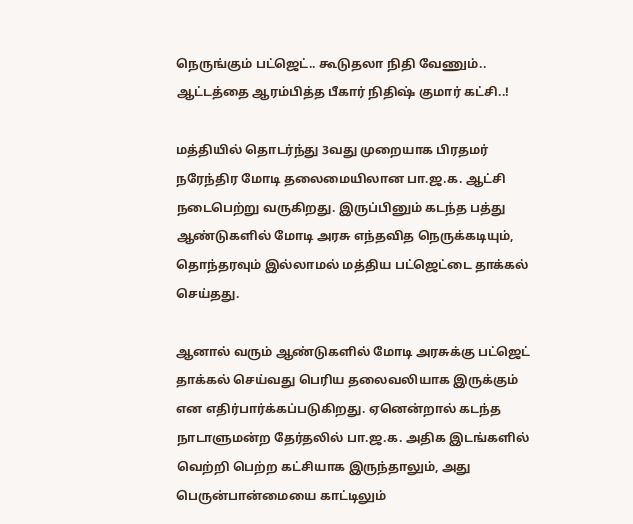நெருங்கும் பட்ஜெட்.. கூடுதலா நிதி வேணும்.. ஆட்டத்தை ஆரம்பித்த பீகார் நிதிஷ் குமார் கட்சி..!

மத்தியில் தொடர்ந்து 3வது முறையாக பிரதமர் நரேந்திர மோடி தலைமையிலான பா.ஜ.க. ஆட்சி நடைபெற்று வருகிறது. இருப்பினும் கடந்த பத்து ஆண்டுகளில் மோடி அரசு எந்தவித நெருக்கடியும், தொந்தரவும் இல்லாமல் மத்திய பட்ஜெட்டை தாக்கல் செய்தது.

ஆனால் வரும் ஆண்டுகளில் மோடி அரசுக்கு பட்ஜெட் தாக்கல் செய்வது பெரிய தலைவலியாக இருக்கும் என எதிர்பார்க்கப்படுகிறது. ஏனென்றால் கடந்த நாடாளுமன்ற தேர்தலில் பா.ஜ.க. அதிக இடங்களில் வெற்றி பெற்ற கட்சியாக இருந்தாலும், அது பெருன்பான்மையை காட்டிலும்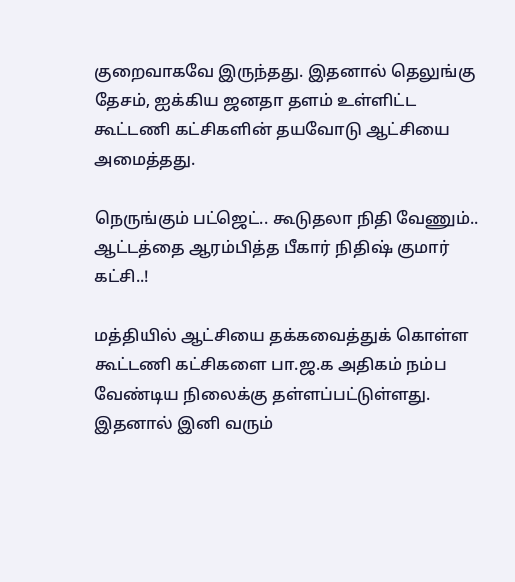குறைவாகவே இருந்தது. இதனால் தெலுங்கு தேசம், ஐக்கிய ஜனதா தளம் உள்ளிட்ட கூட்டணி கட்சிகளின் தயவோடு ஆட்சியை அமைத்தது.

நெருங்கும் பட்ஜெட்.. கூடுதலா நிதி வேணும்.. ஆட்டத்தை ஆரம்பித்த பீகார் நிதிஷ் குமார் கட்சி..!

மத்தியில் ஆட்சியை தக்கவைத்துக் கொள்ள கூட்டணி கட்சிகளை பா.ஜ.க அதிகம் நம்ப வேண்டிய நிலைக்கு தள்ளப்பட்டுள்ளது. இதனால் இனி வரும்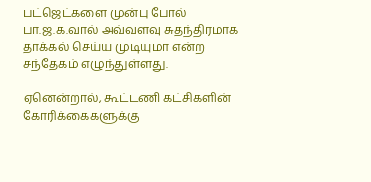பட்ஜெட்களை முன்பு போல் பா.ஜ.க.வால் அவ்வளவு சுதந்திரமாக தாக்கல் செய்ய முடியுமா என்ற சந்தேகம் எழுந்துள்ளது.

ஏனென்றால், கூட்டணி கட்சிகளின் கோரிக்கைகளுக்கு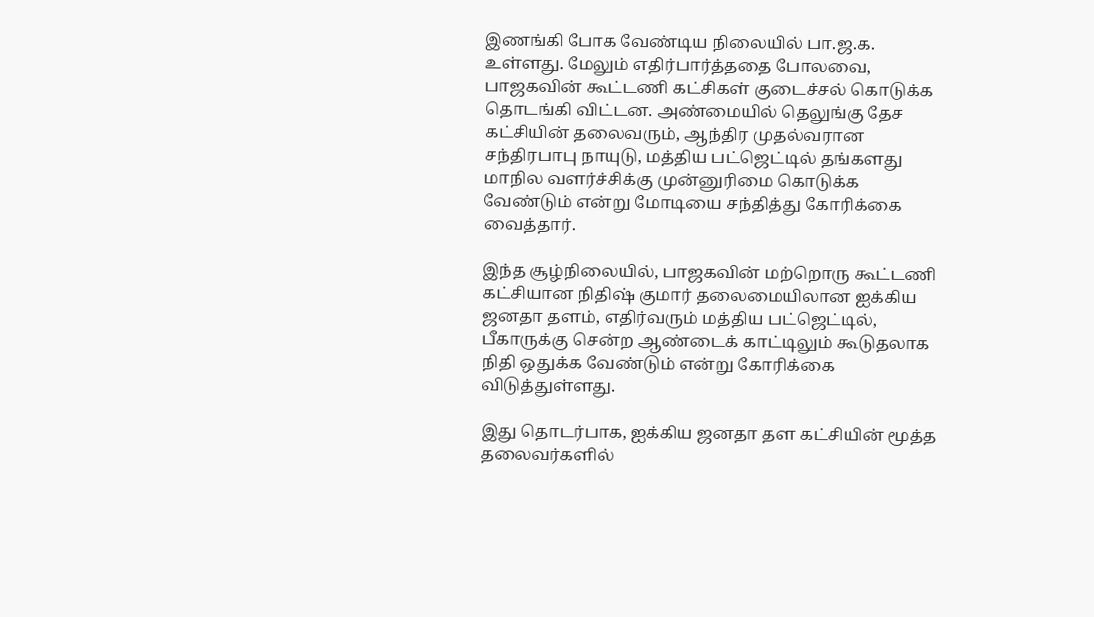இணங்கி போக வேண்டிய நிலையில் பா.ஜ.க. உள்ளது. மேலும் எதிர்பார்த்ததை போலவை, பாஜகவின் கூட்டணி கட்சிகள் குடைச்சல் கொடுக்க தொடங்கி விட்டன. அண்மையில் தெலுங்கு தேச கட்சியின் தலைவரும், ஆந்திர முதல்வரான சந்திரபாபு நாயுடு, மத்திய பட்ஜெட்டில் தங்களது மாநில வளர்ச்சிக்கு முன்னுரிமை கொடுக்க வேண்டும் என்று மோடியை சந்தித்து கோரிக்கை வைத்தார்.

இந்த சூழ்நிலையில், பாஜகவின் மற்றொரு கூட்டணி கட்சியான நிதிஷ் குமார் தலைமையிலான ஐக்கிய ஜனதா தளம், எதிர்வரும் மத்திய பட்ஜெட்டில், பீகாருக்கு சென்ற ஆண்டைக் காட்டிலும் கூடுதலாக நிதி ஒதுக்க வேண்டும் என்று கோரிக்கை விடுத்துள்ளது.

இது தொடர்பாக, ஐக்கிய ஜனதா தள கட்சியின் மூத்த தலைவர்களில்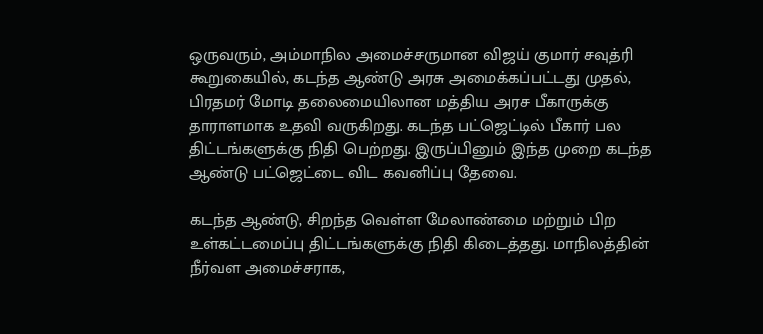ஒருவரும், அம்மாநில அமைச்சருமான விஜய் குமார் சவுத்ரி கூறுகையில், கடந்த ஆண்டு அரசு அமைக்கப்பட்டது முதல், பிரதமர் மோடி தலைமையிலான மத்திய அரச பீகாருக்கு தாராளமாக உதவி வருகிறது. கடந்த பட்ஜெட்டில் பீகார் பல திட்டங்களுக்கு நிதி பெற்றது. இருப்பினும் இந்த முறை கடந்த ஆண்டு பட்ஜெட்டை விட கவனிப்பு தேவை.

கடந்த ஆண்டு, சிறந்த வெள்ள மேலாண்மை மற்றும் பிற உள்கட்டமைப்பு திட்டங்களுக்கு நிதி கிடைத்தது. மாநிலத்தின் நீர்வள அமைச்சராக,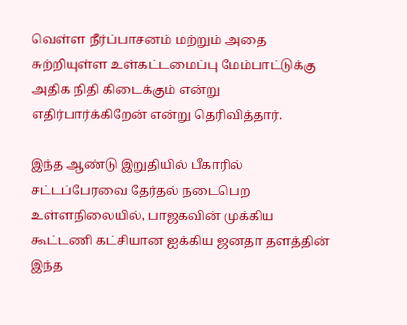வெள்ள நீர்ப்பாசனம் மற்றும் அதை சுற்றியுள்ள உள்கட்டமைப்பு மேம்பாட்டுக்கு அதிக நிதி கிடைக்கும் என்று எதிர்பார்க்கிறேன் என்று தெரிவித்தார்.

இந்த ஆண்டு இறுதியில் பீகாரில் சட்டப்பேரவை தேர்தல் நடைபெற உள்ளநிலையில், பாஜகவின் முக்கிய கூட்டணி கட்சியான ஐக்கிய ஜனதா தளத்தின் இந்த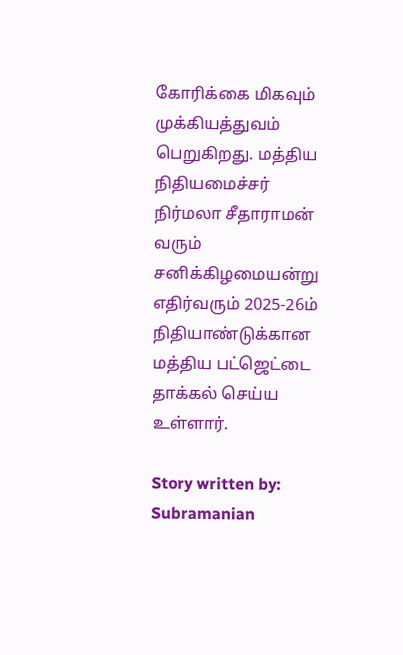கோரிக்கை மிகவும் முக்கியத்துவம் பெறுகிறது. மத்திய நிதியமைச்சர் நிர்மலா சீதாராமன் வரும் சனிக்கிழமையன்று எதிர்வரும் 2025-26ம் நிதியாண்டுக்கான மத்திய பட்ஜெட்டை தாக்கல் செய்ய உள்ளார்.

Story written by: Subramanian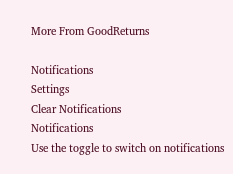More From GoodReturns

Notifications
Settings
Clear Notifications
Notifications
Use the toggle to switch on notifications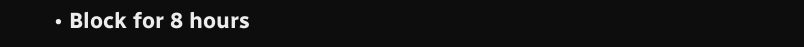• Block for 8 hours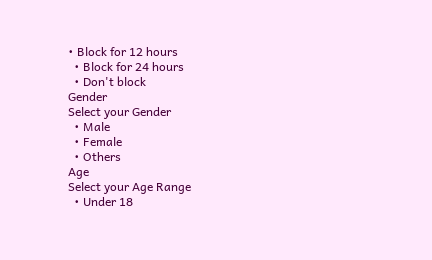• Block for 12 hours
  • Block for 24 hours
  • Don't block
Gender
Select your Gender
  • Male
  • Female
  • Others
Age
Select your Age Range
  • Under 18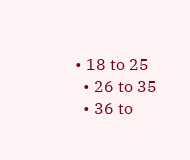• 18 to 25
  • 26 to 35
  • 36 to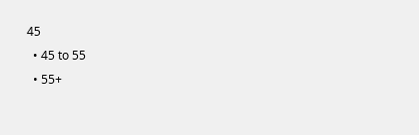45
  • 45 to 55
  • 55+